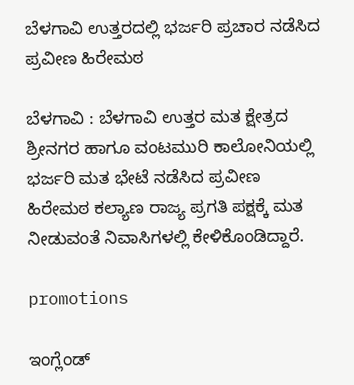ಬೆಳಗಾವಿ ಉತ್ತರದಲ್ಲಿ ಭರ್ಜರಿ ಪ್ರಚಾರ ನಡೆಸಿದ ಪ್ರವೀಣ ಹಿರೇಮಠ

ಬೆಳಗಾವಿ : ಬೆಳಗಾವಿ ಉತ್ತರ ಮತ ಕ್ಷೇತ್ರದ ಶ್ರೀನಗರ ಹಾಗೂ ವಂಟಮುರಿ ಕಾಲೋನಿಯಲ್ಲಿ ಭರ್ಜರಿ ಮತ ಭೇಟೆ ನಡೆಸಿದ ಪ್ರವೀಣ ಹಿರೇಮಠ ಕಲ್ಯಾಣ ರಾಜ್ಯ ಪ್ರಗತಿ ಪಕ್ಷಕ್ಕೆ ಮತ ನೀಡುವಂತೆ ನಿವಾಸಿಗಳಲ್ಲಿ ಕೇಳಿಕೊಂಡಿದ್ದಾರೆ.

promotions

ಇಂಗ್ಲೆಂಡ್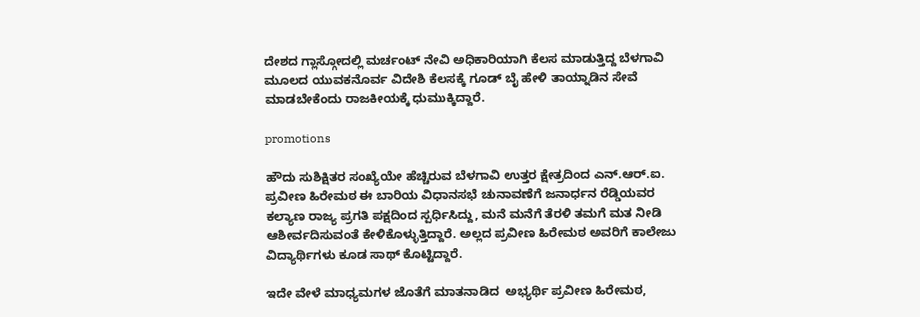ದೇಶದ ಗ್ಲಾಸ್ಗೋದಲ್ಲಿ ಮರ್ಚಂಟ್ ನೇವಿ ಅಧಿಕಾರಿಯಾಗಿ ಕೆಲಸ ಮಾಡುತ್ತಿದ್ದ ಬೆಳಗಾವಿ‌ ಮೂಲದ ಯುವಕನೊರ್ವ ವಿದೇಶಿ ಕೆಲಸಕ್ಕೆ ಗೂಡ್ ಬೈ ಹೇಳಿ ತಾಯ್ನಾಡಿನ ಸೇವೆ ಮಾಡಬೇಕೆಂದು ರಾಜಕೀಯಕ್ಕೆ ಧುಮುಕ್ಕಿದ್ದಾರೆ.

promotions

ಹೌದು ಸುಶಿಕ್ಷಿತರ ಸಂಖ್ಯೆಯೇ ಹೆಚ್ಚಿರುವ ಬೆಳಗಾವಿ ಉತ್ತರ ಕ್ಷೇತ್ರದಿಂದ ಎನ್.ಆರ್.ಐ. ಪ್ರವೀಣ ಹಿರೇಮಠ ಈ ಬಾರಿಯ ವಿಧಾನಸಭೆ ಚುನಾವಣೆಗೆ ಜನಾರ್ಧನ ರೆಡ್ಡಿಯವರ ಕಲ್ಯಾಣ ರಾಜ್ಯ ಪ್ರಗತಿ ಪಕ್ಷದಿಂದ ಸ್ಪರ್ಧಿಸಿದ್ದು, ಮನೆ ಮನೆಗೆ ತೆರಳಿ ತಮಗೆ ಮತ ನೀಡಿ ಆಶೀರ್ವದಿಸುವಂತೆ ಕೇಳಿಕೊಳ್ಳುತ್ತಿದ್ದಾರೆ. ಅಲ್ಲದ ಪ್ರವೀಣ ಹಿರೇಮಠ‌ ಅವರಿಗೆ ಕಾಲೇಜು ವಿದ್ಯಾರ್ಥಿಗಳು ಕೂಡ ಸಾಥ್ ಕೊಟ್ಟಿದ್ದಾರೆ.

ಇದೇ ವೇಳೆ ಮಾಧ್ಯಮಗಳ ಜೊತೆಗೆ ಮಾತನಾಡಿದ  ಅಭ್ಯರ್ಥಿ ಪ್ರವೀಣ ಹಿರೇಮಠ,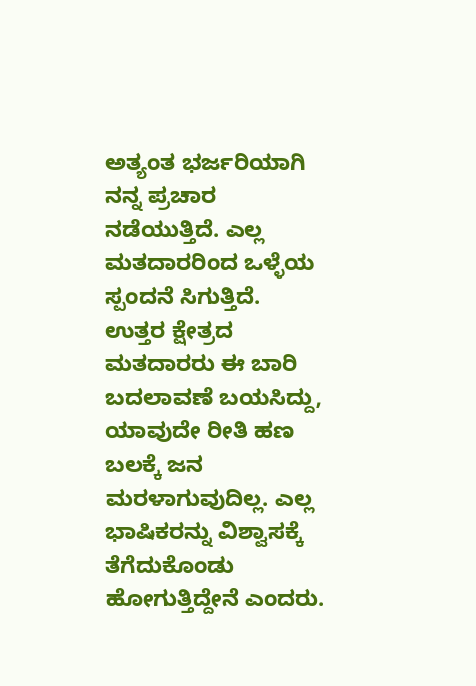ಅತ್ಯಂತ ಭರ್ಜರಿಯಾಗಿ ನನ್ನ ಪ್ರಚಾರ ನಡೆಯುತ್ತಿದೆ. ಎಲ್ಲ ಮತದಾರರಿಂದ ಒಳ್ಳೆಯ ಸ್ಪಂದನೆ ಸಿಗುತ್ತಿದೆ. ಉತ್ತರ ಕ್ಷೇತ್ರದ ಮತದಾರರು ಈ ಬಾರಿ ಬದಲಾವಣೆ ಬಯಸಿದ್ದು, ಯಾವುದೇ ರೀತಿ ಹಣ ಬಲಕ್ಕೆ ಜನ ಮರಳಾಗುವುದಿಲ್ಲ. ಎಲ್ಲ ಭಾಷಿಕರನ್ನು ವಿಶ್ವಾಸಕ್ಕೆ ತೆಗೆದುಕೊಂಡು ಹೋಗುತ್ತಿದ್ದೇನೆ ಎಂದರು.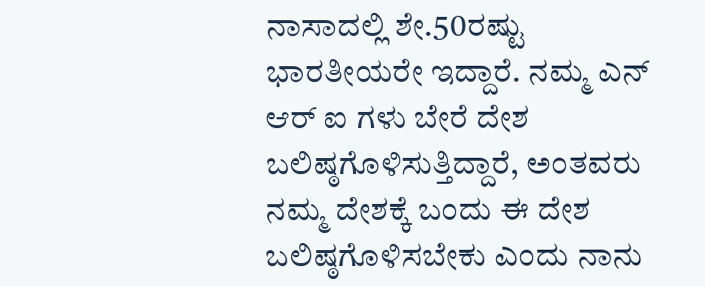ನಾಸಾದಲ್ಲಿ ಶೇ.50ರಷ್ಟು ಭಾರತೀಯರೇ ಇದ್ದಾರೆ. ನಮ್ಮ ಎನ್ ಆರ್ ಐ ಗಳು ಬೇರೆ ದೇಶ ಬಲಿಷ್ಠಗೊಳಿಸುತ್ತಿದ್ದಾರೆ, ಅಂತವರು ನಮ್ಮ ದೇಶಕ್ಕೆ ಬಂದು ಈ ದೇಶ ಬಲಿಷ್ಠಗೊಳಿಸಬೇಕು ಎಂದು ನಾನು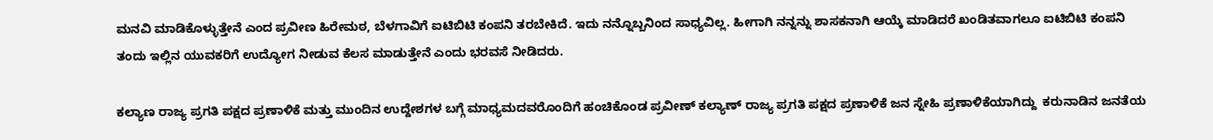ಮನವಿ ಮಾಡಿಕೊಳ್ಳುತ್ತೇನೆ ಎಂದ‌ ಪ್ರವೀಣ ಹಿರೇಮಠ, ಬೆಳಗಾವಿಗೆ ಐಟಿಬಿಟಿ ಕಂಪನಿ ತರಬೇಕಿದೆ. ಇದು ನನ್ನೊಬ್ಬನಿಂದ ಸಾಧ್ಯವಿಲ್ಲ. ಹೀಗಾಗಿ ನನ್ನನ್ನು ಶಾಸಕನಾಗಿ ಆಯ್ಕೆ ಮಾಡಿದರೆ ಖಂಡಿತವಾಗಲೂ‌ ಐಟಿಬಿಟಿ‌ ಕಂಪನಿ ತಂದು ಇಲ್ಲಿನ ಯುವಕರಿಗೆ ಉದ್ಯೋಗ ನೀಡುವ ಕೆಲಸ ಮಾಡುತ್ತೇನೆ ಎಂದು ಭರವಸೆ ನೀಡಿದರು.

ಕಲ್ಯಾಣ ರಾಜ್ಯ ಪ್ರಗತಿ ಪಕ್ಷದ ಪ್ರಣಾಳಿಕೆ ಮತ್ತು ಮುಂದಿನ ಉದ್ದೇಶಗಳ ಬಗ್ಗೆ ಮಾಧ್ಯಮದವರೊಂದಿಗೆ ಹಂಚಿಕೊಂಡ ಪ್ರವೀಣ್ ಕಲ್ಯಾಣ್ ರಾಜ್ಯ ಪ್ರಗತಿ ಪಕ್ಷದ ಪ್ರಣಾಳಿಕೆ ಜನ ಸ್ನೇಹಿ ಪ್ರಣಾಳಿಕೆಯಾಗಿದ್ದು  ಕರುನಾಡಿನ ಜನತೆಯ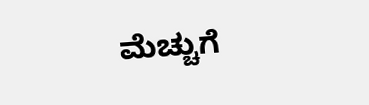ಮೆಚ್ಚುಗೆ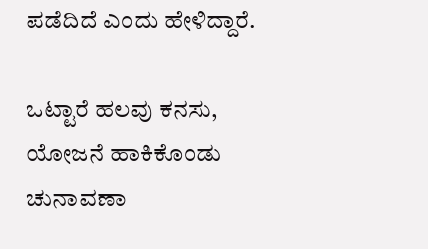ಪಡೆದಿದೆ ಎಂದು ಹೇಳಿದ್ದಾರೆ.

ಒಟ್ಟಾರೆ ಹಲವು ಕನಸು, ಯೋಜನೆ ಹಾಕಿಕೊಂಡು ಚುನಾವಣಾ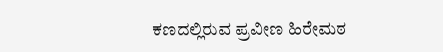ಕಣದಲ್ಲಿರುವ ಪ್ರವೀಣ ಹಿರೇಮಠ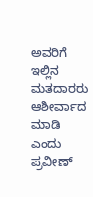ಅವರಿಗೆ ಇಲ್ಲಿನ  ಮತದಾರರು ಆಶೀರ್ವಾದ ಮಾಡಿ ಎಂದು ಪ್ರವೀಣ್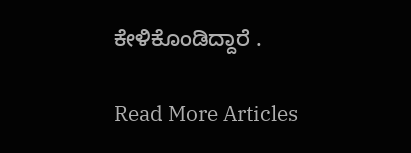ಕೇಳಿಕೊಂಡಿದ್ದಾರೆ .

Read More Articles